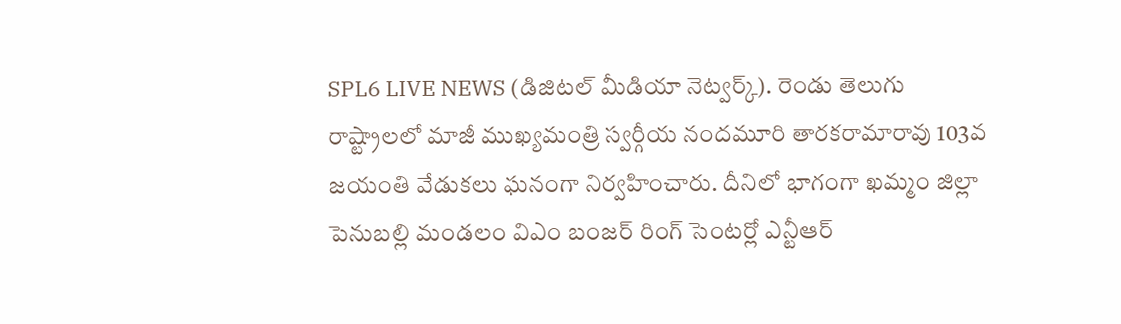SPL6 LIVE NEWS (డిజిటల్ మీడియా నెట్వర్క్). రెండు తెలుగు రాష్ట్రాలలో మాజీ ముఖ్యమంత్రి స్వర్గీయ నందమూరి తారకరామారావు 103వ జయంతి వేడుకలు ఘనంగా నిర్వహించారు. దీనిలో భాగంగా ఖమ్మం జిల్లా పెనుబల్లి మండలం విఎం బంజర్ రింగ్ సెంటర్లో ఎన్టీఆర్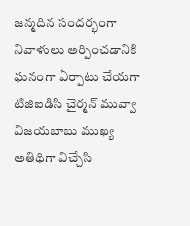జన్మదిన సందర్భంగా నివాళులు అర్పించడానికి ఘనంగా ఏర్పాటు చేయగా టిజిఐడిసి చైర్మన్ మువ్వా విజయబాబు ముఖ్య అతిథిగా విచ్చేసి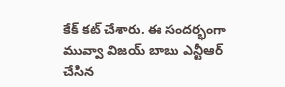కేక్ కట్ చేశారు. ఈ సందర్భంగా మువ్వా విజయ్ బాబు ఎన్టీఆర్ చేసిన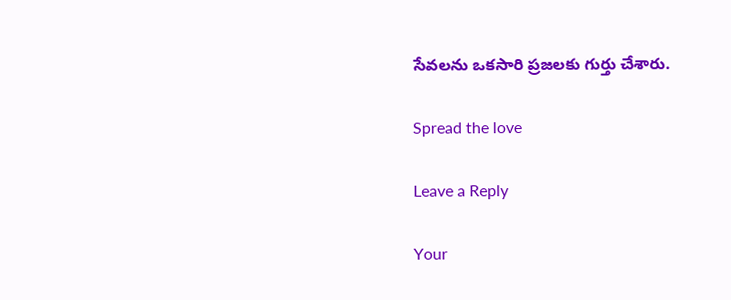సేవలను ఒకసారి ప్రజలకు గుర్తు చేశారు.

Spread the love

Leave a Reply

Your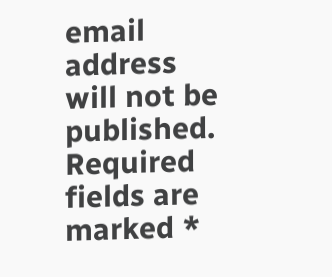email address will not be published. Required fields are marked *